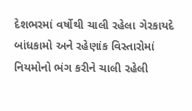દેશભરમાં વર્ષોથી ચાલી રહેલા ગેરકાયદે બાંધકામો અને રહેણાંક વિસ્તારોમાં નિયમોનો ભંગ કરીને ચાલી રહેલી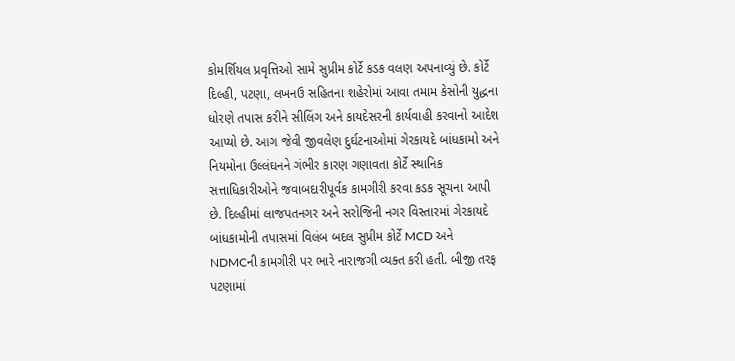કોમર્શિયલ પ્રવૃત્તિઓ સામે સુપ્રીમ કોર્ટે કડક વલણ અપનાવ્યું છે. કોર્ટે દિલ્હી, પટણા, લખનઉ સહિતના શહેરોમાં આવા તમામ કેસોની યુદ્ધના ધોરણે તપાસ કરીને સીલિંગ અને કાયદેસરની કાર્યવાહી કરવાનો આદેશ આપ્યો છે. આગ જેવી જીવલેણ દુર્ઘટનાઓમાં ગેરકાયદે બાંધકામો અને નિયમોના ઉલ્લંઘનને ગંભીર કારણ ગણાવતા કોર્ટે સ્થાનિક સત્તાધિકારીઓને જવાબદારીપૂર્વક કામગીરી કરવા કડક સૂચના આપી છે. દિલ્હીમાં લાજપતનગર અને સરોજિની નગર વિસ્તારમાં ગેરકાયદે બાંધકામોની તપાસમાં વિલંબ બદલ સુપ્રીમ કોર્ટે MCD અને NDMCની કામગીરી પર ભારે નારાજગી વ્યક્ત કરી હતી. બીજી તરફ પટણામાં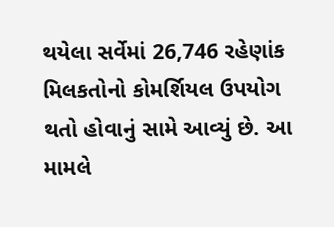થયેલા સર્વેમાં 26,746 રહેણાંક મિલકતોનો કોમર્શિયલ ઉપયોગ થતો હોવાનું સામે આવ્યું છે. આ મામલે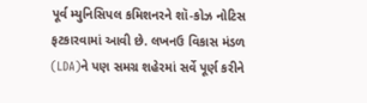પૂર્વ મ્યુનિસિપલ કમિશનરને શૉ-કોઝ નોટિસ ફટકારવામાં આવી છે. લખનઉ વિકાસ મંડળ (LDA)ને પણ સમગ્ર શહેરમાં સર્વે પૂર્ણ કરીને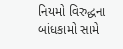નિયમો વિરુદ્ધના બાંધકામો સામે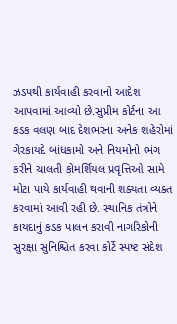ઝડપથી કાર્યવાહી કરવાનો આદેશ આપવામાં આવ્યો છે.સુપ્રીમ કોર્ટના આ કડક વલણ બાદ દેશભરના અનેક શહેરોમાં ગેરકાયદે બાંધકામો અને નિયમોનો ભંગ કરીને ચાલતી કોમર્શિયલ પ્રવૃત્તિઓ સામે મોટા પાયે કાર્યવાહી થવાની શક્યતા વ્યક્ત કરવામાં આવી રહી છે. સ્થાનિક તંત્રોને કાયદાનું કડક પાલન કરાવી નાગરિકોની સુરક્ષા સુનિશ્ચિત કરવા કોર્ટે સ્પષ્ટ સંદેશ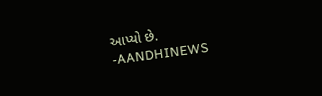આપ્યો છે.
-AANDHINEWS